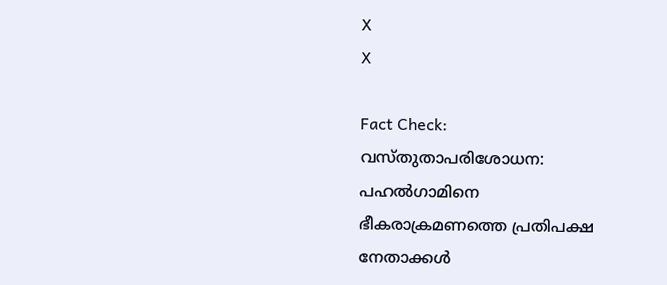X
X

Fact Check: വസ്തുതാപരിശോധന: പഹൽഗാമിനെ ഭീകരാക്രമണത്തെ പ്രതിപക്ഷ നേതാക്കൾ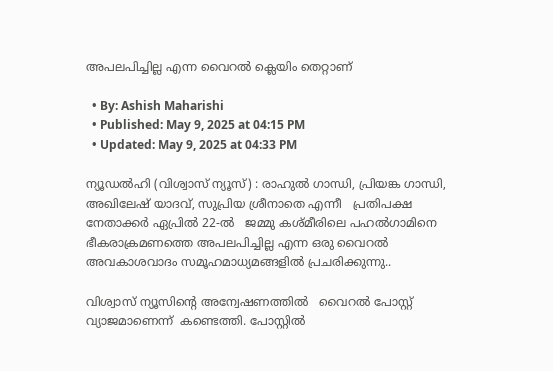അപലപിച്ചില്ല എന്ന വൈറൽ ക്ലെയിം തെറ്റാണ്

  • By: Ashish Maharishi
  • Published: May 9, 2025 at 04:15 PM
  • Updated: May 9, 2025 at 04:33 PM

ന്യൂഡൽഹി (വിശ്വാസ് ന്യൂസ്) : രാഹുൽ ഗാന്ധി, പ്രിയങ്ക ഗാന്ധി, അഖിലേഷ് യാദവ്, സുപ്രിയ ശ്രീനാതെ എന്നീ   പ്രതിപക്ഷ നേതാക്കർ ഏപ്രിൽ 22-ൽ   ജമ്മു കശ്മീരിലെ പഹൽഗാമിനെ ഭീകരാക്രമണത്തെ അപലപിച്ചില്ല എന്ന ഒരു വൈറൽ അവകാശവാദം സമൂഹമാധ്യമങ്ങളിൽ പ്രചരിക്കുന്നു..

വിശ്വാസ് ന്യൂസിന്റെ അന്വേഷണത്തിൽ   വൈറൽ പോസ്റ്റ്  വ്യാജമാണെന്ന്  കണ്ടെത്തി. പോസ്റ്റിൽ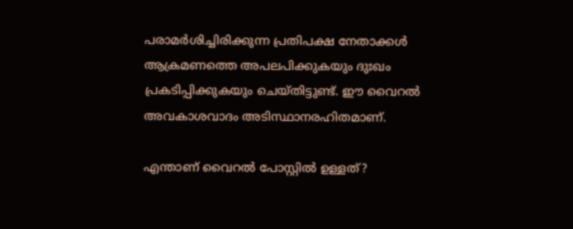പരാമർശിച്ചിരിക്കുന്ന പ്രതിപക്ഷ നേതാക്കൾ ആക്രമണത്തെ അപലപിക്കുകയും ദുഃഖം പ്രകടിപ്പിക്കുകയും ചെയ്തിട്ടുണ്ട്. ഈ വൈറൽ അവകാശവാദം അടിസ്ഥാനരഹിതമാണ്.

എന്താണ് വൈറൽ പോസ്റ്റിൽ ഉള്ളത്?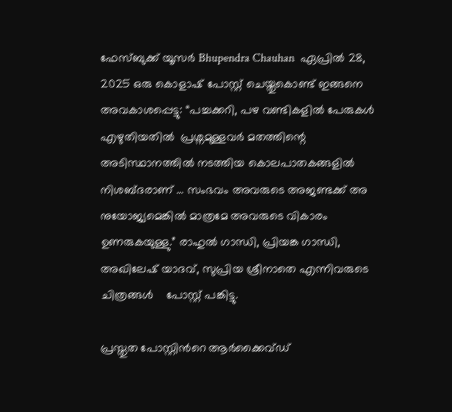ഫേസ്‌ബുക്ക് യൂസർ Bhupendra Chauhan  ഏപ്രിൽ 28, 2025 ഒരു കൊളാഷ് പോസ്റ്റ് ചെയ്തുകൊണ്ട് ഇങ്ങനെ അവകാശപ്പെട്ടു: “പച്ചക്കറി, പഴ വണ്ടികളിൽ പേരുകൾ എഴുതിയതിൽ  പ്രശ്നമുള്ളവർ മതത്തിന്റെ അടിസ്ഥാനത്തിൽ നടത്തിയ കൊലപാതകങ്ങളിൽ നിശബ്ദരാണ് … സംഭവം അവരുടെ അജണ്ടക്ക് അ നുയോജ്യമെങ്കിൽ മാത്രമേ അവരുടെ വികാരം ഉണരുകയുള്ളു.” രാഹുൽ ഗാന്ധി, പ്രിയങ്ക ഗാന്ധി, അഖിലേഷ് യാദവ്, സുപ്രിയ ശ്രീനാതെ എന്നിവരുടെ ചിത്രങ്ങൾ    പോസ്റ്റ് പങ്കിട്ടു.

പ്രസ്തുത പോസ്റ്റിൻറെ ആർക്കൈവ്ഡ്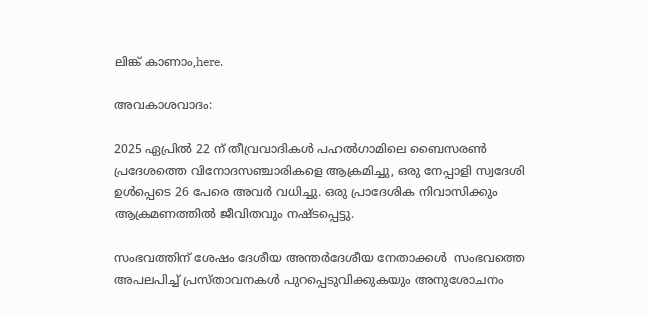ലിങ്ക് കാണാം,here.

അവകാശവാദം:

2025 ഏപ്രിൽ 22 ന് തീവ്രവാദികൾ പഹൽഗാമിലെ ബൈസരൺ    പ്രദേശത്തെ വിനോദസഞ്ചാരികളെ ആക്രമിച്ചു, ഒരു നേപ്പാളി സ്വദേശി  ഉൾപ്പെടെ 26 പേരെ അവർ വധിച്ചു. ഒരു പ്രാദേശിക നിവാസിക്കും   ആക്രമണത്തിൽ ജീവിതവും നഷ്ടപ്പെട്ടു.

സംഭവത്തിന് ശേഷം ദേശീയ അന്തർദേശീയ നേതാക്കൾ  സംഭവത്തെ  അപലപിച്ച് പ്രസ്താവനകൾ പുറപ്പെടുവിക്കുകയും അനുശോചനം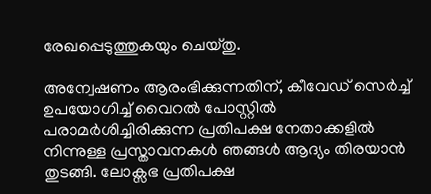രേഖപ്പെടുത്തുകയും ചെയ്തു.

അന്വേഷണം ആരംഭിക്കുന്നതിന്, കീവേഡ് സെർച്ച്  ഉപയോഗിച്ച് വൈറൽ പോസ്റ്റിൽ പരാമർശിച്ചിരിക്കുന്ന പ്രതിപക്ഷ നേതാക്കളിൽ നിന്നുള്ള പ്രസ്താവനകൾ ഞങ്ങൾ ആദ്യം തിരയാൻ തുടങ്ങി. ലോക്സഭ പ്രതിപക്ഷ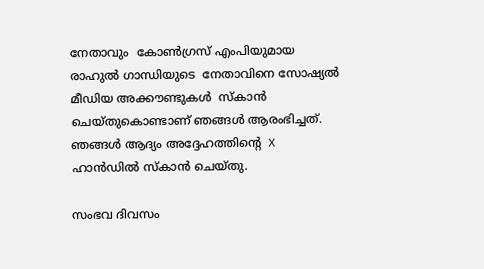നേതാവും  കോൺഗ്രസ് എംപിയുമായ  രാഹുൽ ഗാന്ധിയുടെ  നേതാവിനെ സോഷ്യൽ മീഡിയ അക്കൗണ്ടുകൾ  സ്കാൻ ചെയ്തുകൊണ്ടാണ് ഞങ്ങൾ ആരംഭിച്ചത്. ഞങ്ങൾ ആദ്യം അദ്ദേഹത്തിന്റെ  X ഹാൻഡിൽ സ്കാൻ ചെയ്തു.

സംഭവ ദിവസം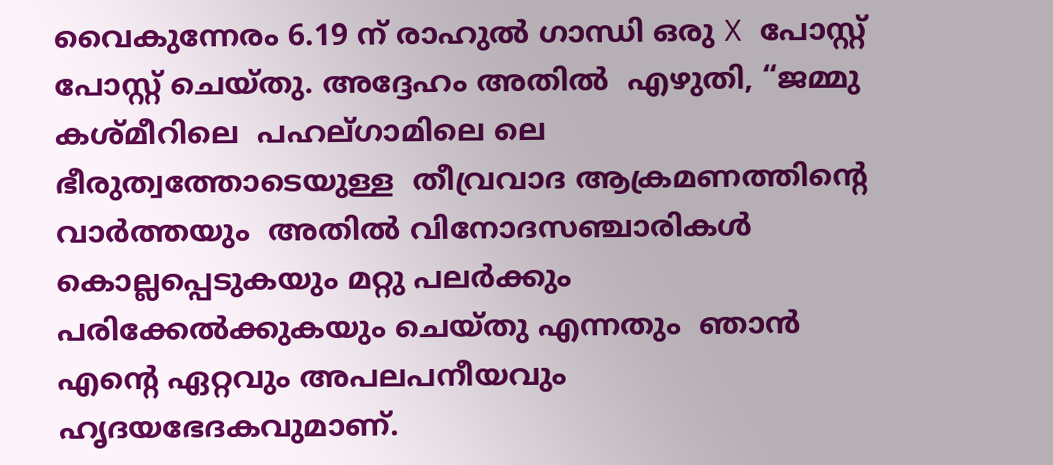വൈകുന്നേരം 6.19 ന് രാഹുൽ ഗാന്ധി ഒരു X പോസ്റ്റ് പോസ്റ്റ് ചെയ്തു. അദ്ദേഹം അതിൽ  എഴുതി, “ജമ്മു കശ്‍മീറിലെ  പഹല്ഗാമിലെ ലെ ഭീരുത്വത്തോടെയുള്ള  തീവ്രവാദ ആക്രമണത്തിന്റെ വാർത്തയും  അതിൽ വിനോദസഞ്ചാരികൾ കൊല്ലപ്പെടുകയും മറ്റു പലർക്കും പരിക്കേൽക്കുകയും ചെയ്തു എന്നതും  ഞാൻ എന്റെ ഏറ്റവും അപലപനീയവും ഹൃദയഭേദകവുമാണ്.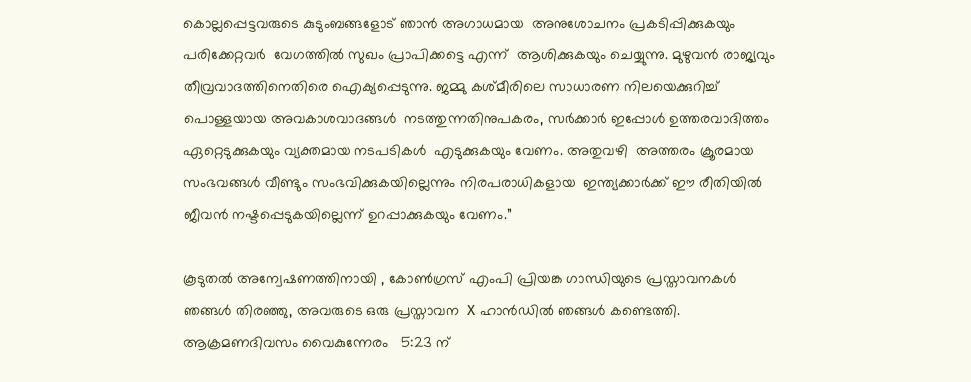കൊല്ലപ്പെട്ടവരുടെ കുടുംബങ്ങളോട് ഞാൻ അഗാധമായ  അനുശോചനം പ്രകടിപ്പിക്കുകയും പരിക്കേറ്റവർ  വേഗത്തിൽ സുഖം പ്രാപിക്കട്ടെ എന്ന്  ആശിക്കുകയും ചെയ്യുന്നു. മുഴുവൻ രാജ്യവും തീവ്രവാദത്തിനെതിരെ ഐക്യപ്പെടുന്നു. ജമ്മു കശ്മീരിലെ സാധാരണ നിലയെക്കുറിച്ച് പൊള്ളയായ അവകാശവാദങ്ങൾ  നടത്തുന്നതിനുപകരം, സർക്കാർ ഇപ്പോൾ ഉത്തരവാദിത്തം ഏറ്റെടുക്കുകയും വ്യക്തമായ നടപടികൾ  എടുക്കുകയും വേണം. അതുവഴി  അത്തരം ക്രൂരമായ സംഭവങ്ങൾ വീണ്ടും സംഭവിക്കുകയില്ലെന്നും നിരപരാധികളായ  ഇന്ത്യക്കാർക്ക് ഈ രീതിയിൽ ജീവൻ നഷ്ടപ്പെടുകയില്ലെന്ന് ഉറപ്പാക്കുകയും വേണം.”

കൂടുതൽ അന്വേഷണത്തിനായി , കോൺഗ്രസ് എംപി പ്രിയങ്ക ഗാന്ധിയുടെ പ്രസ്താവനകൾ   ഞങ്ങൾ തിരഞ്ഞു, അവരുടെ ഒരു പ്രസ്താവന  X ഹാൻഡിൽ ഞങ്ങൾ കണ്ടെത്തി. ആക്രമണദിവസം വൈകുന്നേരം   5:23 ന്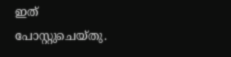ഇത് പോസ്റ്റുചെയ്തു.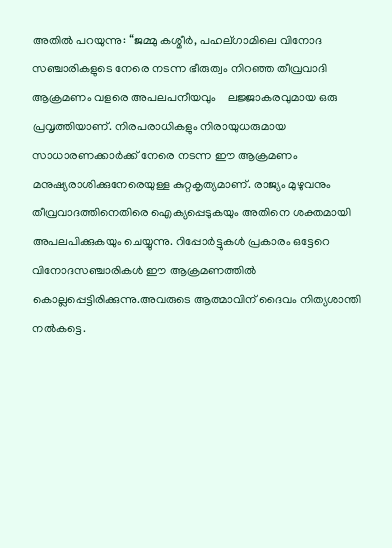അതിൽ പറയുന്നു: “ജമ്മു കശ്മീർ, പഹല്ഗാമിലെ വിനോദ സഞ്ചാരികളുടെ നേരെ നടന്ന ഭീരുത്വം നിറഞ്ഞ തീവ്രവാദി  ആക്രമണം വളരെ അപലപനീയവും    ലജ്ജാകരവുമായ ഒരു പ്രവൃത്തിയാണ്. നിരപരാധികളും നിരായുധരുമായ സാധാരണക്കാർക്ക് നേരെ നടന്ന ഈ ആക്രമണം മനുഷ്യരാശിക്കുനേരെയുള്ള കുറ്റകൃത്യമാണ്. രാജ്യം മുഴുവനും തീവ്രവാദത്തിനെതിരെ ഐക്യപ്പെടുകയും അതിനെ ശക്തമായി അപലപിക്കുകയും ചെയ്യുന്നു. റിപ്പോർട്ടുകൾ പ്രകാരം ഒട്ടേറെ വിനോദസഞ്ചാരികൾ ഈ ആക്രമണത്തിൽ കൊല്ലപ്പെട്ടിരിക്കുന്നു.അവരുടെ ആത്മാവിന് ദൈവം നിത്യശാന്തി നൽകട്ടെ.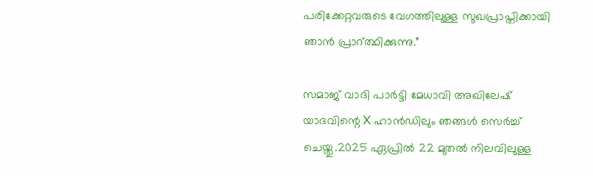പരിക്കേറ്റവരുടെ വേഗത്തിലുള്ള സുഖപ്രാപ്തിക്കായി ഞാൻ പ്രാറ്ത്ഥിക്കുന്നു.”

സമാജ് വാദി പാർട്ടി മേധാവി അഖിലേഷ് യാദവിന്റെ X ഹാൻഡിലും ഞങ്ങൾ സെർച്ച് ചെയ്തു.2025 ഏപ്രിൽ 22 മുതൽ നിലവിലുള്ള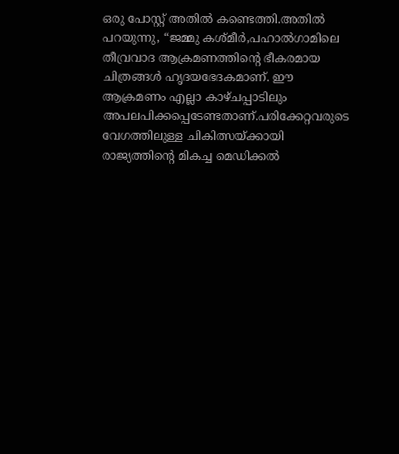ഒരു പോസ്റ്റ് അതിൽ കണ്ടെത്തി.അതിൽ പറയുന്നു, “ജമ്മു കശ്മീർ,പഹാൽഗാമിലെ തീവ്രവാദ ആക്രമണത്തിന്റെ ഭീകരമായ ചിത്രങ്ങൾ ഹൃദയഭേദകമാണ്. ഈ ആക്രമണം എല്ലാ കാഴ്ചപ്പാടിലും അപലപിക്കപ്പെടേണ്ടതാണ്.പരിക്കേറ്റവരുടെ  വേഗത്തിലുള്ള ചികിത്സയ്ക്കായി രാജ്യത്തിന്റെ മികച്ച മെഡിക്കൽ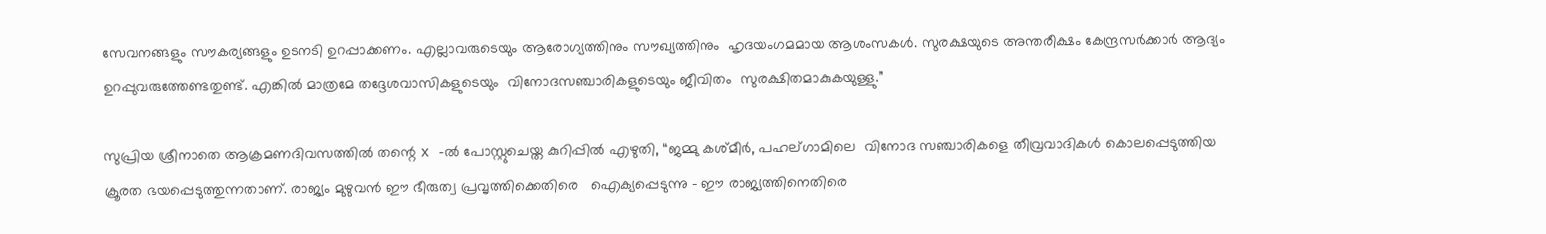സേവനങ്ങളും സൗകര്യങ്ങളും ഉടനടി ഉറപ്പാക്കണം. എല്ലാവരുടെയും ആരോഗ്യത്തിനും സൗഖ്യത്തിനും  ഹൃദയംഗമമായ ആശംസകൾ. സുരക്ഷയുടെ അന്തരീക്ഷം കേന്ദ്രസർക്കാർ ആദ്യം ഉറപ്പുവരുത്തേണ്ടതുണ്ട്. എങ്കിൽ മാത്രമേ തദ്ദേശവാസികളുടെയും  വിനോദസഞ്ചാരികളുടെയും ജീവിതം  സുരക്ഷിതമാകുകയുള്ളു.”

സുപ്രിയ ശ്രീനാതെ ആക്രമണദിവസത്തിൽ തന്റെ x -ൽ പോസ്റ്റുചെയ്ത കുറിപ്പിൽ എഴുതി, “ജമ്മു കശ്മീർ, പഹല്ഗാമിലെ  വിനോദ സഞ്ചാരികളെ തീവ്രവാദികൾ കൊലപ്പെടുത്തിയ  ക്രൂരത ഭയപ്പെടുത്തുന്നതാണ്. രാജ്യം മുഴുവൻ ഈ ഭീരുത്വ പ്രവൃത്തിക്കെതിരെ   ഐക്യപ്പെടുന്നു – ഈ രാജ്യത്തിനെതിരെ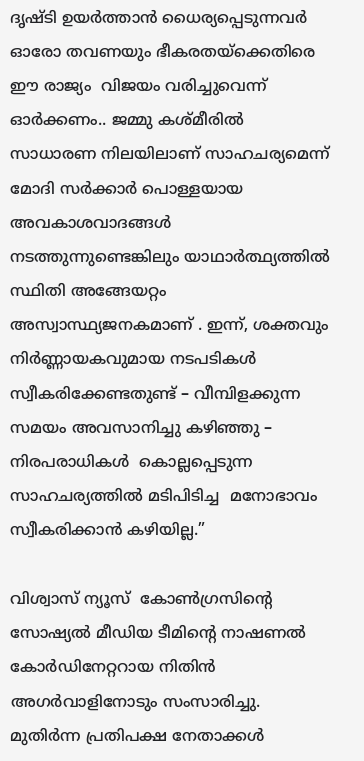ദൃഷ്ടി ഉയർത്താൻ ധൈര്യപ്പെടുന്നവർ   ഓരോ തവണയും ഭീകരതയ്ക്കെതിരെ ഈ രാജ്യം  വിജയം വരിച്ചുവെന്ന്  ഓർക്കണം.. ജമ്മു കശ്മീരിൽ സാധാരണ നിലയിലാണ് സാഹചര്യമെന്ന്  മോദി സർക്കാർ പൊള്ളയായ അവകാശവാദങ്ങൾ നടത്തുന്നുണ്ടെങ്കിലും യാഥാർത്ഥ്യത്തിൽ സ്ഥിതി അങ്ങേയറ്റം അസ്വാസ്ഥ്യജനകമാണ് . ഇന്ന്, ശക്തവും നിർണ്ണായകവുമായ നടപടികൾ സ്വീകരിക്കേണ്ടതുണ്ട് – വീമ്പിളക്കുന്ന സമയം അവസാനിച്ചു കഴിഞ്ഞു – നിരപരാധികൾ  കൊല്ലപ്പെടുന്ന സാഹചര്യത്തിൽ മടിപിടിച്ച  മനോഭാവം സ്വീകരിക്കാൻ കഴിയില്ല.”

വിശ്വാസ് ന്യൂസ്  കോൺഗ്രസിന്റെ സോഷ്യൽ മീഡിയ ടീമിന്റെ നാഷണൽ കോർഡിനേറ്ററായ നിതിൻ അഗർവാളിനോടും സംസാരിച്ചു. മുതിർന്ന പ്രതിപക്ഷ നേതാക്കൾ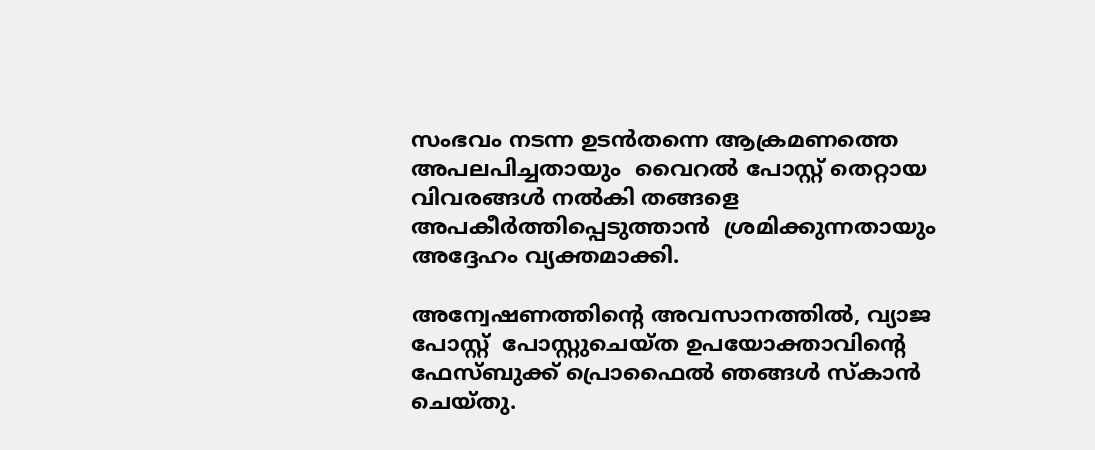സംഭവം നടന്ന ഉടൻതന്നെ ആക്രമണത്തെ അപലപിച്ചതായും  വൈറൽ പോസ്റ്റ് തെറ്റായ വിവരങ്ങൾ നൽകി തങ്ങളെ അപകീർത്തിപ്പെടുത്താൻ  ശ്രമിക്കുന്നതായും  അദ്ദേഹം വ്യക്തമാക്കി.

അന്വേഷണത്തിന്റെ അവസാനത്തിൽ, വ്യാജ പോസ്റ്റ്  പോസ്റ്റുചെയ്ത ഉപയോക്താവിന്റെ ഫേസ്ബുക്ക് പ്രൊഫൈൽ ഞങ്ങൾ സ്കാൻ ചെയ്തു.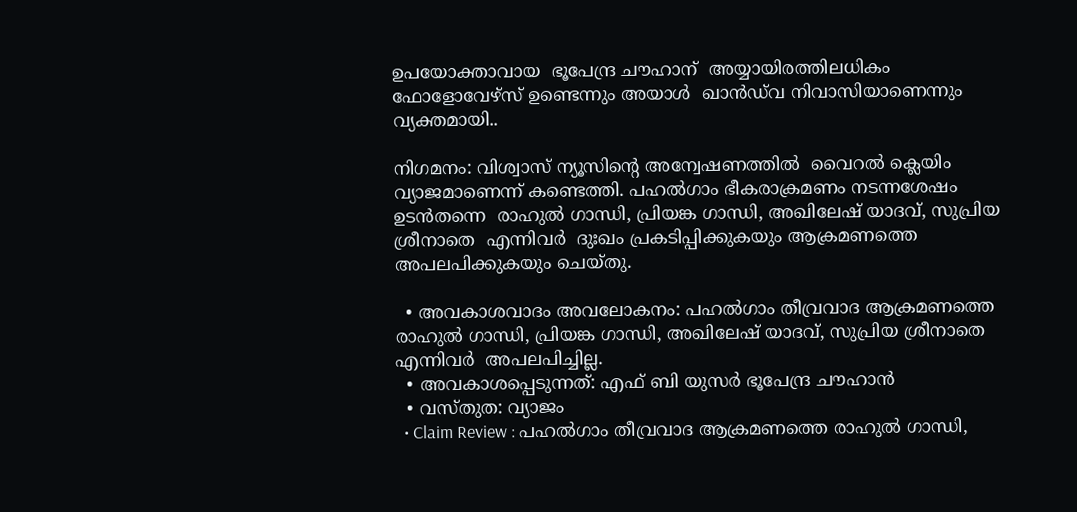ഉപയോക്താവായ  ഭൂപേന്ദ്ര ചൗഹാന്  അയ്യായിരത്തിലധികം ഫോളോവേഴ്സ് ഉണ്ടെന്നും അയാൾ  ഖാൻഡ്‌വ നിവാസിയാണെന്നും  വ്യക്തമായി..

നിഗമനം: വിശ്വാസ് ന്യൂസിന്റെ അന്വേഷണത്തിൽ  വൈറൽ ക്ലെയിം വ്യാജമാണെന്ന് കണ്ടെത്തി. പഹൽഗാം ഭീകരാക്രമണം നടന്നശേഷം ഉടൻതന്നെ  രാഹുൽ ഗാന്ധി, പ്രിയങ്ക ഗാന്ധി, അഖിലേഷ് യാദവ്, സുപ്രിയ ശ്രീനാതെ  എന്നിവർ  ദുഃഖം പ്രകടിപ്പിക്കുകയും ആക്രമണത്തെ അപലപിക്കുകയും ചെയ്തു.

  • അവകാശവാദം അവലോകനം: പഹൽഗാം തീവ്രവാദ ആക്രമണത്തെ രാഹുൽ ഗാന്ധി, പ്രിയങ്ക ഗാന്ധി, അഖിലേഷ് യാദവ്, സുപ്രിയ ശ്രീനാതെ  എന്നിവർ  അപലപിച്ചില്ല.
  • അവകാശപ്പെടുന്നത്: എഫ് ബി യുസർ ഭൂപേന്ദ്ര ചൗഹാൻ
  • വസ്തുത: വ്യാജം
  • Claim Review : പഹൽഗാം തീവ്രവാദ ആക്രമണത്തെ രാഹുൽ ഗാന്ധി,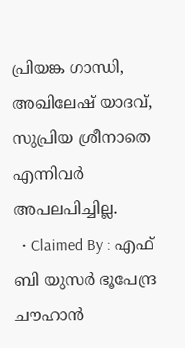പ്രിയങ്ക ഗാന്ധി, അഖിലേഷ് യാദവ്, സുപ്രിയ ശ്രീനാതെ എന്നിവർ അപലപിച്ചില്ല.
  • Claimed By : എഫ് ബി യുസർ ഭൂപേന്ദ്ര ചൗഹാൻ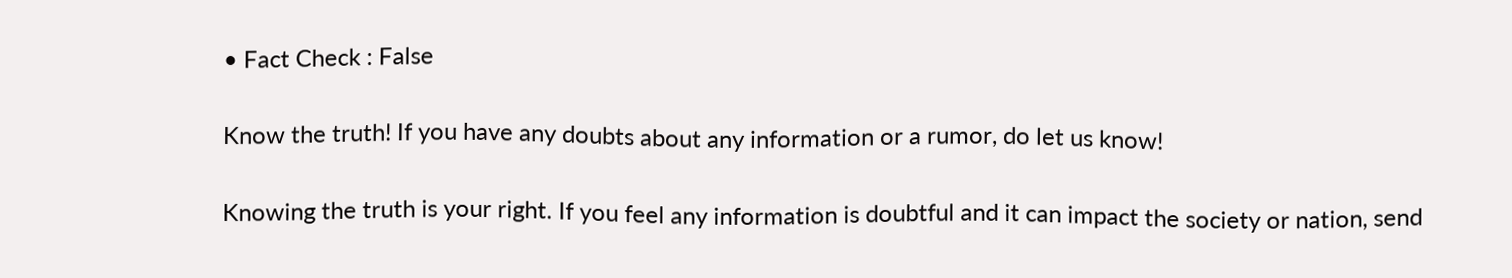• Fact Check : False

Know the truth! If you have any doubts about any information or a rumor, do let us know!

Knowing the truth is your right. If you feel any information is doubtful and it can impact the society or nation, send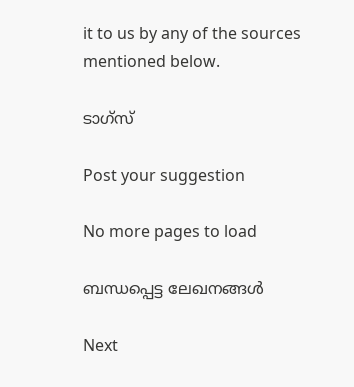it to us by any of the sources mentioned below.

ടാഗ്സ്

Post your suggestion

No more pages to load

ബന്ധപ്പെട്ട ലേഖനങ്ങള്‍

Next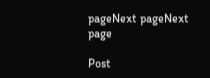pageNext pageNext page

Post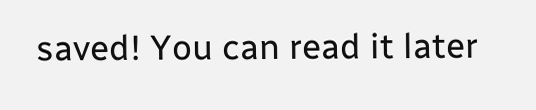saved! You can read it later